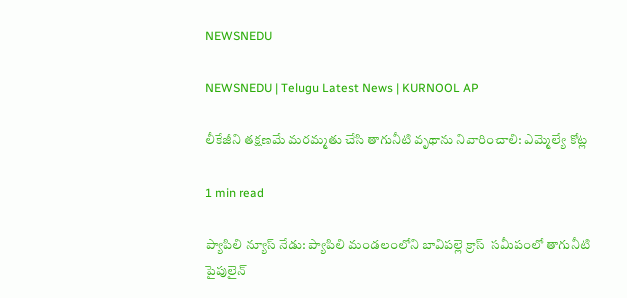NEWSNEDU

NEWSNEDU | Telugu Latest News | KURNOOL AP

లీకేజీని తక్షణమే మరమ్మతు చేసి తాగునీటి వృథాను నివారించాలి: ఎమ్మెల్యే కోట్ల

1 min read

ప్యాపిలి న్యూస్ నేడు: ప్యాపిలి మండలంలోని బావిపల్లె క్రాస్  సమీపంలో తాగునీటి పైపులైన్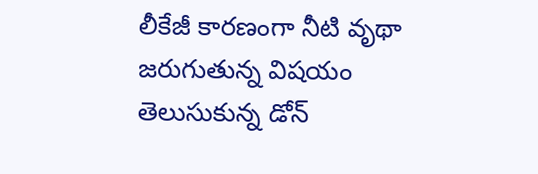లీకేజీ కారణంగా నీటి వృథా జరుగుతున్న విషయం తెలుసుకున్న డోన్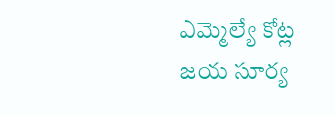ఎమ్మెల్యే కోట్ల జయ సూర్య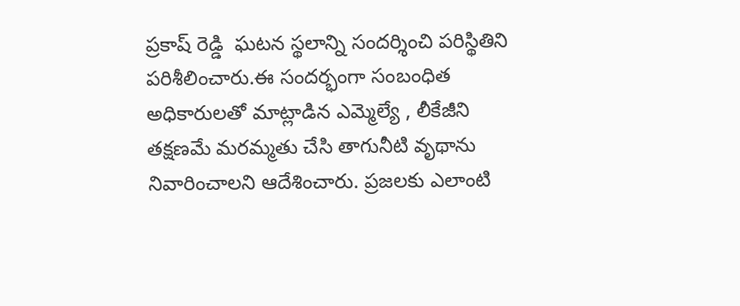ప్రకాష్ రెడ్డి  ఘటన స్థలాన్ని సందర్శించి పరిస్థితిని పరిశీలించారు.ఈ సందర్భంగా సంబంధిత అధికారులతో మాట్లాడిన ఎమ్మెల్యే , లీకేజీని తక్షణమే మరమ్మతు చేసి తాగునీటి వృథాను నివారించాలని ఆదేశించారు. ప్రజలకు ఎలాంటి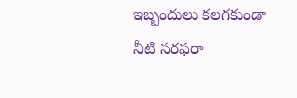ఇబ్బందులు కలగకుండా నీటి సరఫరా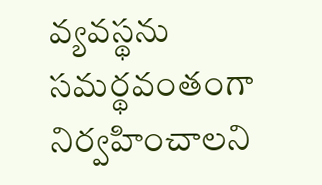వ్యవస్థను సమర్థవంతంగా నిర్వహించాలని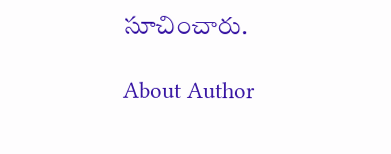సూచించారు.

About Author